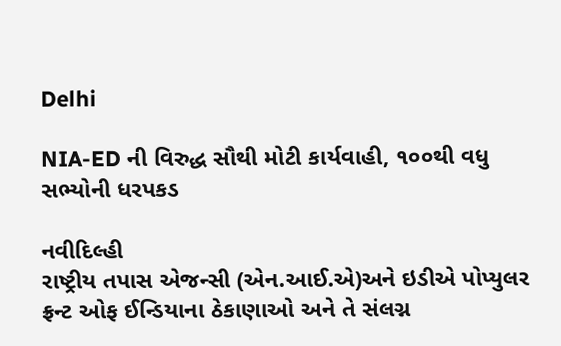Delhi

NIA-ED ની વિરુદ્ધ સૌથી મોટી કાર્યવાહી, ૧૦૦થી વધુ સભ્યોની ધરપકડ

નવીદિલ્હી
રાષ્ટ્રીય તપાસ એજન્સી (એન.આઈ.એ)અને ઇડીએ પોપ્યુલર ફ્રન્ટ ઓફ ઈન્ડિયાના ઠેકાણાઓ અને તે સંલગ્ન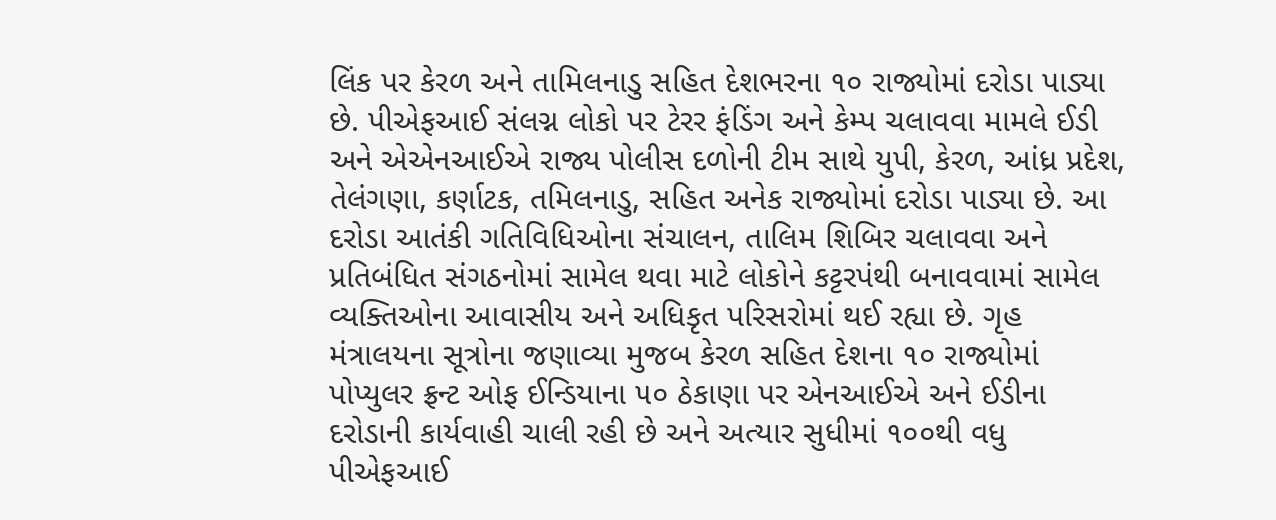લિંક પર કેરળ અને તામિલનાડુ સહિત દેશભરના ૧૦ રાજ્યોમાં દરોડા પાડ્યા છે. પીએફઆઈ સંલગ્ન લોકો પર ટેરર ફંડિંગ અને કેમ્પ ચલાવવા મામલે ઈડી અને એએનઆઈએ રાજ્ય પોલીસ દળોની ટીમ સાથે યુપી, કેરળ, આંધ્ર પ્રદેશ, તેલંગણા, કર્ણાટક, તમિલનાડુ, સહિત અનેક રાજ્યોમાં દરોડા પાડ્યા છે. આ દરોડા આતંકી ગતિવિધિઓના સંચાલન, તાલિમ શિબિર ચલાવવા અને પ્રતિબંધિત સંગઠનોમાં સામેલ થવા માટે લોકોને કટ્ટરપંથી બનાવવામાં સામેલ વ્યક્તિઓના આવાસીય અને અધિકૃત પરિસરોમાં થઈ રહ્યા છે. ગૃહ મંત્રાલયના સૂત્રોના જણાવ્યા મુજબ કેરળ સહિત દેશના ૧૦ રાજ્યોમાં પોપ્યુલર ફ્રન્ટ ઓફ ઈન્ડિયાના ૫૦ ઠેકાણા પર એનઆઈએ અને ઈડીના દરોડાની કાર્યવાહી ચાલી રહી છે અને અત્યાર સુધીમાં ૧૦૦થી વધુ પીએફઆઈ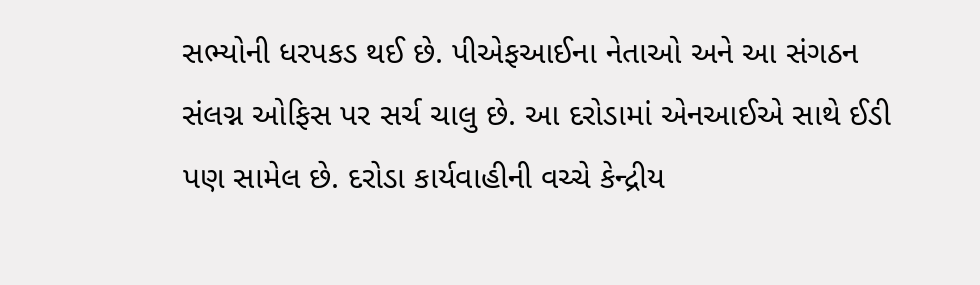સભ્યોની ધરપકડ થઈ છે. પીએફઆઈના નેતાઓ અને આ સંગઠન સંલગ્ન ઓફિસ પર સર્ચ ચાલુ છે. આ દરોડામાં એનઆઈએ સાથે ઈડી પણ સામેલ છે. દરોડા કાર્યવાહીની વચ્ચે કેન્દ્રીય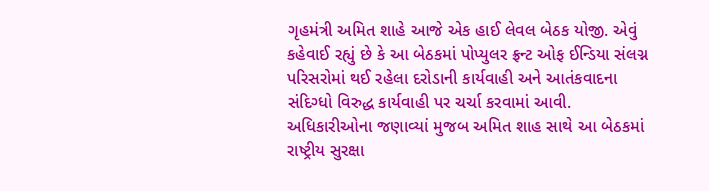ગૃહમંત્રી અમિત શાહે આજે એક હાઈ લેવલ બેઠક યોજી. એવું કહેવાઈ રહ્યું છે કે આ બેઠકમાં પોપ્યુલર ફ્રન્ટ ઓફ ઈન્ડિયા સંલગ્ન પરિસરોમાં થઈ રહેલા દરોડાની કાર્યવાહી અને આતંકવાદના સંદિગ્ધો વિરુદ્ધ કાર્યવાહી પર ચર્ચા કરવામાં આવી. અધિકારીઓના જણાવ્યાં મુજબ અમિત શાહ સાથે આ બેઠકમાં રાષ્ટ્રીય સુરક્ષા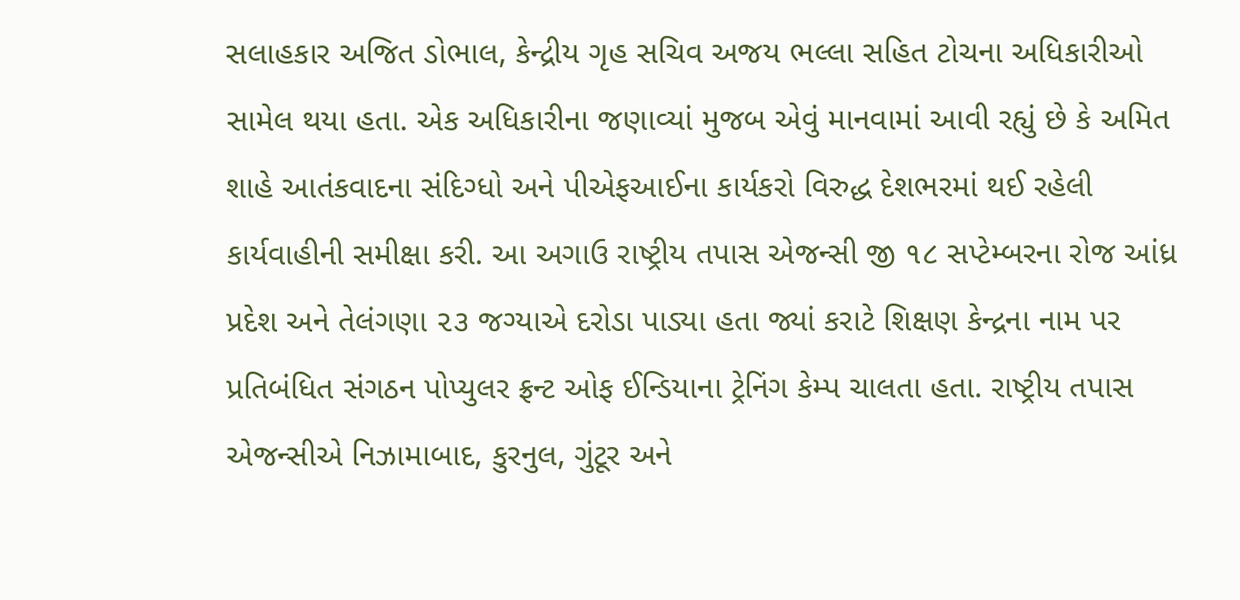સલાહકાર અજિત ડોભાલ, કેન્દ્રીય ગૃહ સચિવ અજય ભલ્લા સહિત ટોચના અધિકારીઓ સામેલ થયા હતા. એક અધિકારીના જણાવ્યાં મુજબ એવું માનવામાં આવી રહ્યું છે કે અમિત શાહે આતંકવાદના સંદિગ્ધો અને પીએફઆઈના કાર્યકરો વિરુદ્ધ દેશભરમાં થઈ રહેલી કાર્યવાહીની સમીક્ષા કરી. આ અગાઉ રાષ્ટ્રીય તપાસ એજન્સી જી ૧૮ સપ્ટેમ્બરના રોજ આંધ્ર પ્રદેશ અને તેલંગણા ૨૩ જગ્યાએ દરોડા પાડ્યા હતા જ્યાં કરાટે શિક્ષણ કેન્દ્રના નામ પર પ્રતિબંધિત સંગઠન પોપ્યુલર ફ્રન્ટ ઓફ ઈન્ડિયાના ટ્રેનિંગ કેમ્પ ચાલતા હતા. રાષ્ટ્રીય તપાસ એજન્સીએ નિઝામાબાદ, કુરનુલ, ગુંટૂર અને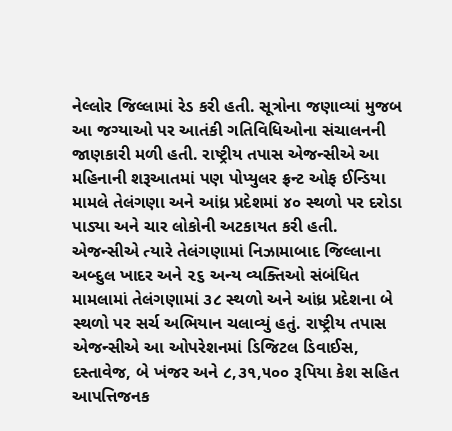નેલ્લોર જિલ્લામાં રેડ કરી હતી. સૂત્રોના જણાવ્યાં મુજબ આ જગ્યાઓ પર આતંકી ગતિવિધિઓના સંચાલનની જાણકારી મળી હતી. રાષ્ટ્રીય તપાસ એજન્સીએ આ મહિનાની શરૂઆતમાં પણ પોપ્યુલર ફ્રન્ટ ઓફ ઈન્ડિયા મામલે તેલંગણા અને આંધ્ર પ્રદેશમાં ૪૦ સ્થળો પર દરોડા પાડ્યા અને ચાર લોકોની અટકાયત કરી હતી. એજન્સીએ ત્યારે તેલંગણામાં નિઝામાબાદ જિલ્લાના અબ્દુલ ખાદર અને ૨૬ અન્ય વ્યક્તિઓ સંબંધિત મામલામાં તેલંગણામાં ૩૮ સ્થળો અને આંધ્ર પ્રદેશના બે સ્થળો પર સર્ચ અભિયાન ચલાવ્યું હતું. રાષ્ટ્રીય તપાસ એજન્સીએ આ ઓપરેશનમાં ડિજિટલ ડિવાઈસ, દસ્તાવેજ, બે ખંજર અને ૮,૩૧,૫૦૦ રૂપિયા કેશ સહિત આપત્તિજનક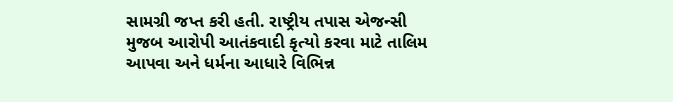સામગ્રી જપ્ત કરી હતી. રાષ્ટ્રીય તપાસ એજન્સી મુજબ આરોપી આતંકવાદી કૃત્યો કરવા માટે તાલિમ આપવા અને ધર્મના આધારે વિભિન્ન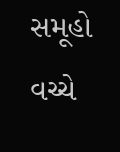સમૂહો વચ્ચે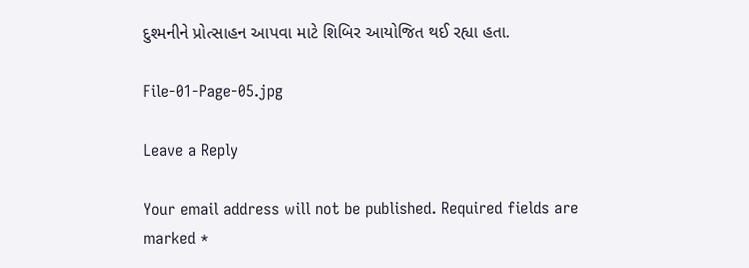દુશ્મનીને પ્રોત્સાહન આપવા માટે શિબિર આયોજિત થઈ રહ્યા હતા.

File-01-Page-05.jpg

Leave a Reply

Your email address will not be published. Required fields are marked *